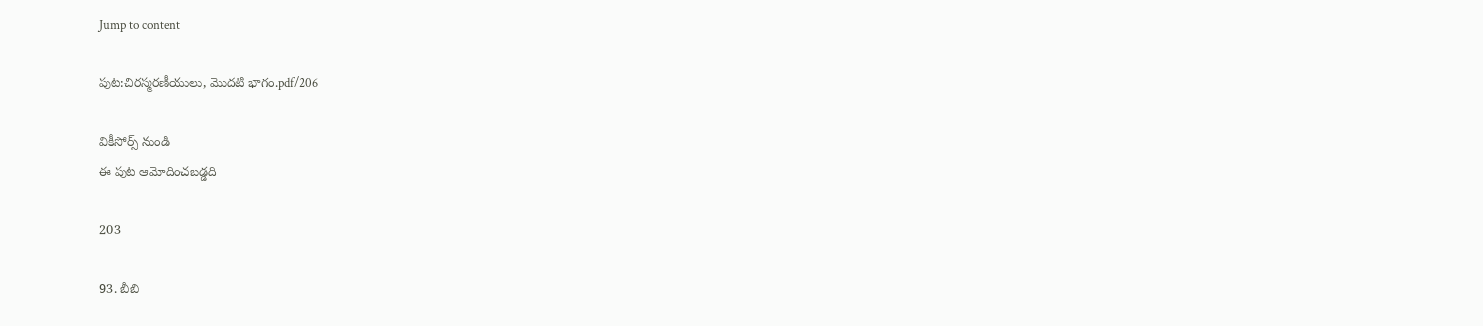Jump to content

పుట:చిరస్మరణీయులు, మొదటి భాగం.pdf/206

వికీసోర్స్ నుండి
ఈ పుట ఆమోదించబడ్డది

203

93. బీబి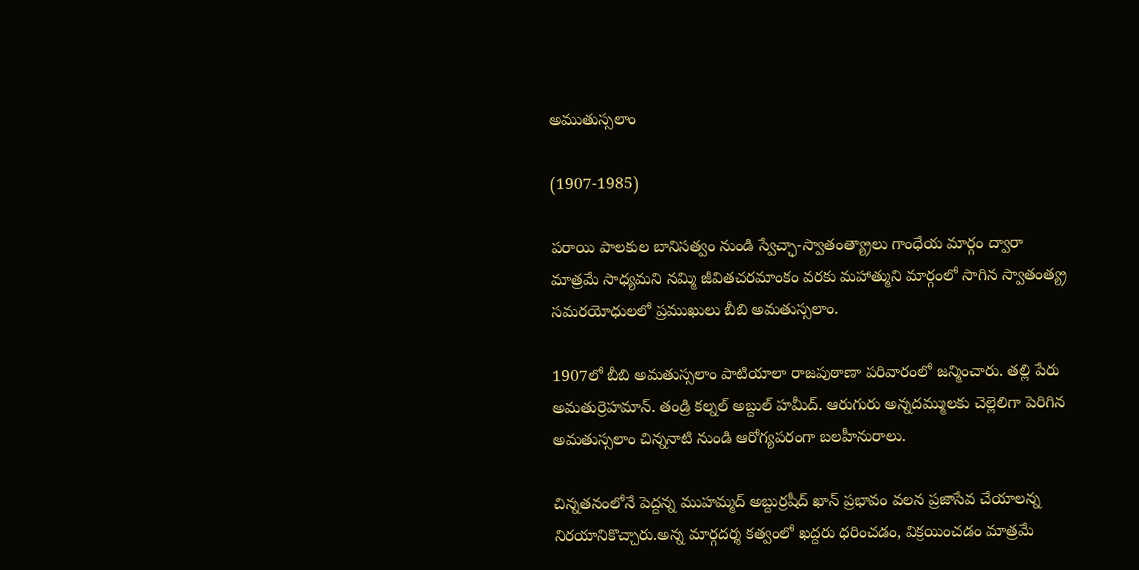అముతుస్సలాం

(1907-1985)

పరాయి పాలకుల బానిసత్వం నుండి స్వేచ్ఛా-స్వాతంత్య్రాలు గాంధేయ మార్గం ద్వారా మాత్రమే సాధ్యమని నమ్మి జీవితచరమాంకం వరకు మహాత్ముని మార్గంలో సాగిన స్వాతంత్య్ర సమరయోధులలో ప్రముఖులు బీబి అమతుస్సలాం.

1907లో బీబి అమతుస్సలాం పాటియాలా రాజపుఠాణా పరివారంలో జన్మించారు. తల్లి పేరు అమతుర్రెహమాన్‌. తండ్రి కల్నల్‌ అబ్దుల్‌ హమీద్‌. ఆరుగురు అన్నదమ్ములకు చెల్లెలిగా పెరిగిన అమతుస్సలాం చిన్ననాటి నుండి ఆరోగ్యపరంగా బలహీనురాలు.

చిన్నతనంలోనే పెద్దన్న ముహమ్మద్‌ అబ్దుర్రషీద్‌ ఖాన్‌ ప్రభావం వలన ప్రజాసేవ చేయాలన్న నిరయానికొచ్చారు.అన్న మార్గదర్శ కత్వంలో ఖద్దరు ధరించడం, విక్రయించడం మాత్రమే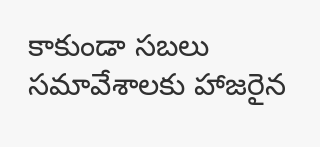కాకుండా సబలు సమావేశాలకు హాజరైన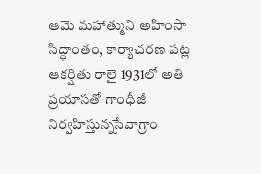ఆమె మహాత్ముని అహింసా సిద్ధాంతం, కార్యాచరణ పట్ల ఆకర్షితు రాలై 1931లో అతి ప్రయాసతో గాంధీజీ నిర్వహిస్తున్నసేవాగ్రాం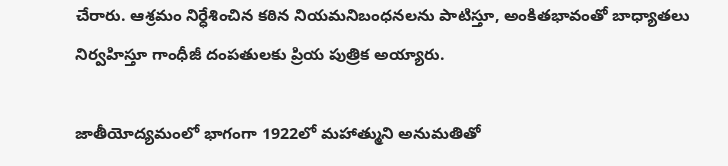చేరారు. ఆశ్రమం నిర్ధేశించిన కఠిన నియమనిబంధనలను పాటిస్తూ, అంకితభావంతో బాధ్యాతలు నిర్వహిస్తూ గాంధీజీ దంపతులకు ప్రియ పుత్రిక అయ్యారు.

జాతీయోద్యమంలో భాగంగా 1922లో మహాత్ముని అనుమతితో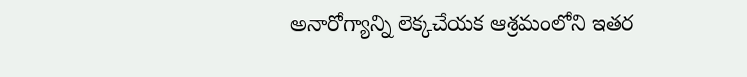అనారోగ్యాన్ని లెక్కచేయక ఆశ్రమంలోని ఇతర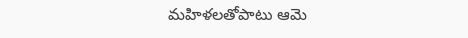మహిళలతోపాటు ఆమె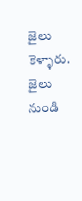జైలు కెళ్ళారు. జైలు నుండి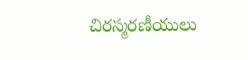చిరస్మరణీయులు